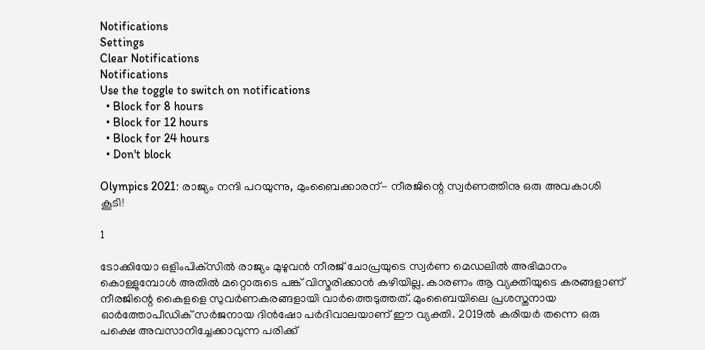Notifications
Settings
Clear Notifications
Notifications
Use the toggle to switch on notifications
  • Block for 8 hours
  • Block for 12 hours
  • Block for 24 hours
  • Don't block

Olympics 2021: രാജ്യം നന്ദി പറയുന്നു, മുംബൈക്കാരന്- നീരജിന്റെ സ്വര്‍ണത്തിനു ഒരു അവകാശി കൂടി!

1

ടോക്കിയോ ഒളിംപിക്‌സില്‍ രാജ്യം മുഴുവന്‍ നീരജ് ചോപ്രയുടെ സ്വര്‍ണ മെഡലില്‍ അഭിമാനം കൊള്ളുമ്പോള്‍ അതില്‍ മറ്റൊരുടെ പങ്ക് വിസ്മരിക്കാന്‍ കഴിയില്ല. കാരണം ആ വ്യക്തിയുടെ കരങ്ങളാണ് നീരജിന്റെ കൈളളെ സുവര്‍ണകരങ്ങളായി വാര്‍ത്തെടുത്തത്. മുംബൈയിലെ പ്രശസ്തനായ ഓര്‍ത്തോപീഡിക് സര്‍ജനായ ദിന്‍ഷോ പര്‍ദിവാലയാണ് ഈ വ്യക്തി. 2019ല്‍ കരിയര്‍ തന്നെ ഒരു പക്ഷെ അവസാനിച്ചേക്കാവുന്ന പരിക്ക്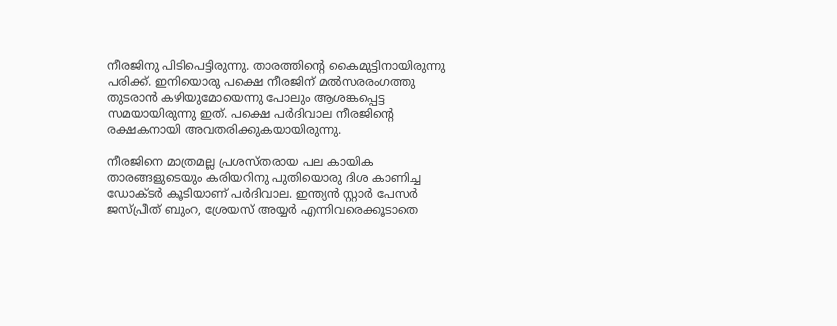നീരജിനു പിടിപെട്ടിരുന്നു. താരത്തിന്റെ കൈമുട്ടിനായിരുന്നു പരിക്ക്. ഇനിയൊരു പക്ഷെ നീരജിന് മല്‍സരരംഗത്തു തുടരാന്‍ കഴിയുമോയെന്നു പോലും ആശങ്കപ്പെട്ട സമയായിരുന്നു ഇത്. പക്ഷെ പര്‍ദിവാല നീരജിന്റെ രക്ഷകനായി അവതരിക്കുകയായിരുന്നു.

നീരജിനെ മാത്രമല്ല പ്രശസ്തരായ പല കായിക താരങ്ങളുടെയും കരിയറിനു പുതിയൊരു ദിശ കാണിച്ച ഡോക്ടര്‍ കൂടിയാണ് പര്‍ദിവാല. ഇന്ത്യന്‍ സ്റ്റാര്‍ പേസര്‍ ജസ്പ്രീത് ബുംറ, ശ്രേയസ് അയ്യര്‍ എന്നിവരെക്കൂടാതെ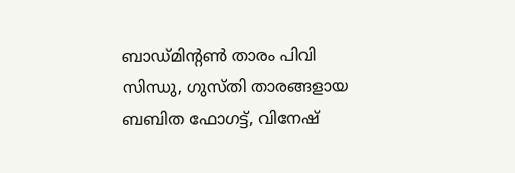ബാഡ്മിന്റണ്‍ താരം പിവി സിന്ധു, ഗുസ്തി താരങ്ങളായ ബബിത ഫോഗട്ട്, വിനേഷ്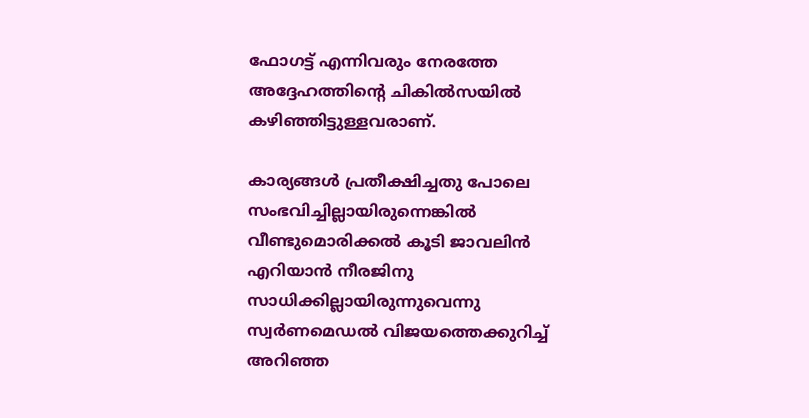ഫോഗട്ട് എന്നിവരും നേരത്തേ അദ്ദേഹത്തിന്റെ ചികില്‍സയില്‍ കഴിഞ്ഞിട്ടുള്ളവരാണ്.

കാര്യങ്ങള്‍ പ്രതീക്ഷിച്ചതു പോലെ സംഭവിച്ചില്ലായിരുന്നെങ്കില്‍ വീണ്ടുമൊരിക്കല്‍ കൂടി ജാവലിന്‍ എറിയാന്‍ നീരജിനു സാധിക്കില്ലായിരുന്നുവെന്നു സ്വര്‍ണമെഡല്‍ വിജയത്തെക്കുറിച്ച് അറിഞ്ഞ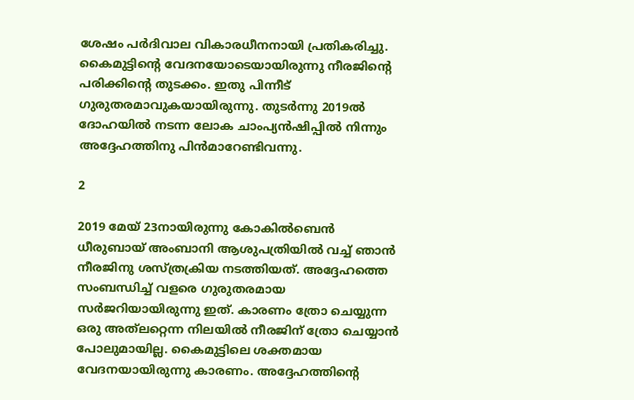ശേഷം പര്‍ദിവാല വികാരധീനനായി പ്രതികരിച്ചു. കൈമുട്ടിന്റെ വേദനയോടെയായിരുന്നു നീരജിന്റെ പരിക്കിന്റെ തുടക്കം. ഇതു പിന്നീട് ഗുരുതരമാവുകയായിരുന്നു. തുടര്‍ന്നു 2019ല്‍ ദോഹയില്‍ നടന്ന ലോക ചാംപ്യന്‍ഷിപ്പില്‍ നിന്നും അദ്ദേഹത്തിനു പിന്‍മാറേണ്ടിവന്നു.

2

2019 മേയ് 23നായിരുന്നു കോകില്‍ബെന്‍ ധീരുബായ് അംബാനി ആശുപത്രിയില്‍ വച്ച് ഞാന്‍ നീരജിനു ശസ്ത്രക്രിയ നടത്തിയത്. അദ്ദേഹത്തെ സംബന്ധിച്ച് വളരെ ഗുരുതരമായ സര്‍ജറിയായിരുന്നു ഇത്. കാരണം ത്രോ ചെയ്യുന്ന ഒരു അത്‌ലറ്റെന്ന നിലയില്‍ നീരജിന് ത്രോ ചെയ്യാന്‍ പോലുമായില്ല. കൈമുട്ടിലെ ശക്തമായ വേദനയായിരുന്നു കാരണം. അദ്ദേഹത്തിന്റെ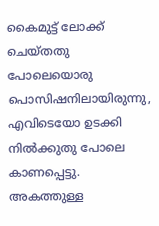കൈമുട്ട് ലോക്ക് ചെയ്തതു പോലെയൊരു പൊസിഷനിലായിരുന്നു, എവിടെയോ ഉടക്കി നില്‍ക്കുതു പോലെ കാണപ്പെട്ടു. അകത്തുള്ള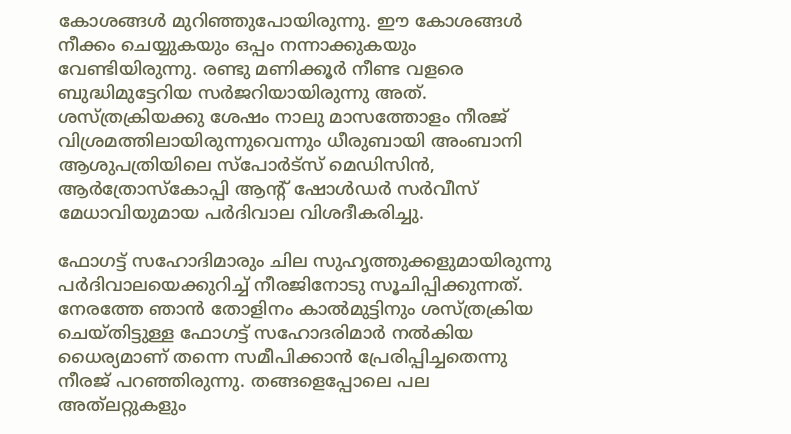കോശങ്ങള്‍ മുറിഞ്ഞുപോയിരുന്നു. ഈ കോശങ്ങള്‍ നീക്കം ചെയ്യുകയും ഒപ്പം നന്നാക്കുകയും വേണ്ടിയിരുന്നു. രണ്ടു മണിക്കൂര്‍ നീണ്ട വളരെ ബുദ്ധിമുട്ടേറിയ സര്‍ജറിയായിരുന്നു അത്. ശസ്ത്രക്രിയക്കു ശേഷം നാലു മാസത്തോളം നീരജ് വിശ്രമത്തിലായിരുന്നുവെന്നും ധീരുബായി അംബാനി ആശുപത്രിയിലെ സ്‌പോര്‍ട്‌സ് മെഡിസിന്‍, ആര്‍ത്രോസ്‌കോപ്പി ആന്റ് ഷോള്‍ഡര്‍ സര്‍വീസ് മേധാവിയുമായ പര്‍ദിവാല വിശദീകരിച്ചു.

ഫോഗട്ട് സഹോദിമാരും ചില സുഹൃത്തുക്കളുമായിരുന്നു പര്‍ദിവാലയെക്കുറിച്ച് നീരജിനോടു സൂചിപ്പിക്കുന്നത്. നേരത്തേ ഞാന്‍ തോളിനം കാല്‍മുട്ടിനും ശസ്ത്രക്രിയ ചെയ്തിട്ടുള്ള ഫോഗട്ട് സഹോദരിമാര്‍ നല്‍കിയ ധൈര്യമാണ് തന്നെ സമീപിക്കാന്‍ പ്രേരിപ്പിച്ചതെന്നു നീരജ് പറഞ്ഞിരുന്നു. തങ്ങളെപ്പോലെ പല അത്‌ലറ്റുകളും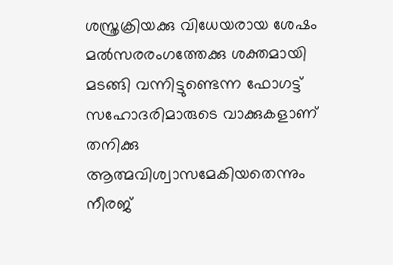ശസ്ത്രക്രിയക്കു വിധേയരായ ശേഷം മല്‍സരരംഗത്തേക്കു ശക്തമായി മടങ്ങി വന്നിട്ടുണ്ടെന്ന ഫോഗട്ട് സഹോദരിമാരുടെ വാക്കുകളാണ് തനിക്കു ആത്മവിശ്വാസമേകിയതെന്നും നീരജ്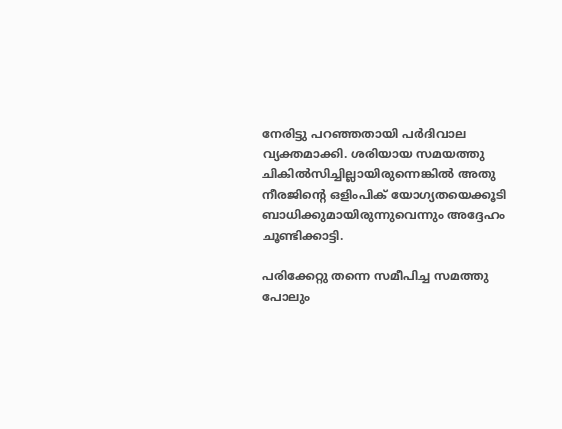നേരിട്ടു പറഞ്ഞതായി പര്‍ദിവാല വ്യക്തമാക്കി. ശരിയായ സമയത്തു ചികില്‍സിച്ചില്ലായിരുന്നെങ്കില്‍ അതു നീരജിന്റെ ഒളിംപിക് യോഗ്യതയെക്കൂടി ബാധിക്കുമായിരുന്നുവെന്നും അദ്ദേഹം ചൂണ്ടിക്കാട്ടി.

പരിക്കേറ്റു തന്നെ സമീപിച്ച സമത്തു പോലും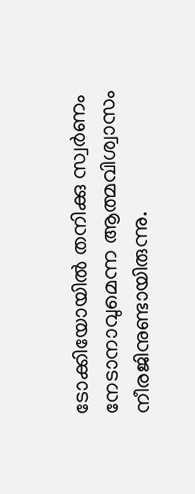ടോക്കിയോയില്‍ തനിക്കു സ്വര്‍ണം നേടാനാവുമെന്ന ആത്മവിശ്വാസം നീരജിനുണ്ടായിരുന്നു.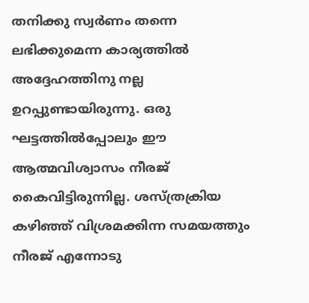തനിക്കു സ്വര്‍ണം തന്നെ ലഭിക്കുമെന്ന കാര്യത്തില്‍ അദ്ദേഹത്തിനു നല്ല ഉറപ്പുണ്ടായിരുന്നു. ഒരു ഘട്ടത്തില്‍പ്പോലും ഈ ആത്മവിശ്വാസം നീരജ് കൈവിട്ടിരുന്നില്ല. ശസ്ത്രക്രിയ കഴിഞ്ഞ് വിശ്രമക്കിന്ന സമയത്തും നീരജ് എന്നോടു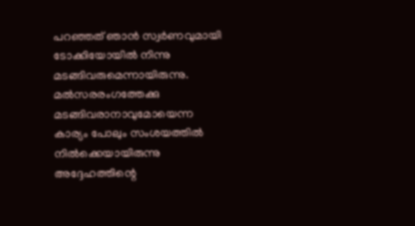പറഞ്ഞത് ഞാന്‍ സ്വര്‍ണവുമായി ടോക്കിയോയില്‍ നിന്നു മടങ്ങിവരുമെന്നായിരുന്നു. മല്‍സരരംഗത്തേക്കു മടങ്ങിവരാനാവുമോയെന്ന കാര്യം പോലും സംശയത്തില്‍ നില്‍ക്കെയായിരുന്നു അദ്ദേഹത്തിന്റെ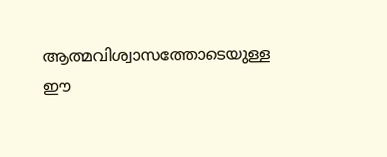ആത്മവിശ്വാസത്തോടെയുള്ള ഈ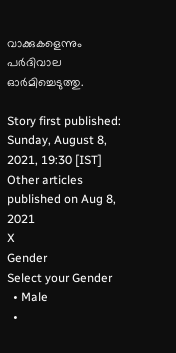വാക്കുകളെന്നും പര്‍ദിവാല ഓര്‍മിച്ചെടുത്തു.

Story first published: Sunday, August 8, 2021, 19:30 [IST]
Other articles published on Aug 8, 2021
X
Gender
Select your Gender
  • Male
  •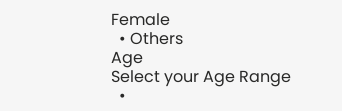Female
  • Others
Age
Select your Age Range
  •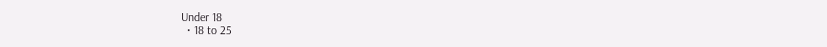Under 18
  • 18 to 25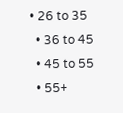• 26 to 35
  • 36 to 45
  • 45 to 55
  • 55+